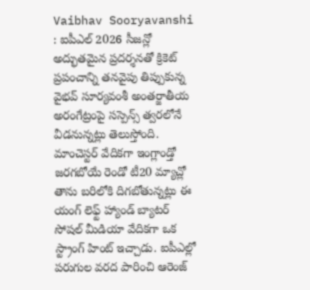Vaibhav Sooryavanshi : ఐపీఎల్ 2026 సీజన్లో అద్భుతమైన ప్రదర్శనతో క్రికెట్ ప్రపంచాన్ని తనవైపు తిప్పుకున్న వైభవ్ సూర్యవంశీ అంతర్జాతీయ అరంగేట్రంపై సస్పెన్స్ త్వరలోనే వీడనున్నట్లు తెలుస్తోంది.
మాంచెస్టర్ వేదికగా ఇంగ్లాండ్తో జరగబోయే రెండో టీ20 మ్యాచ్లో తాను బరిలోకి దిగబోతున్నట్లు ఈ యంగ్ లెఫ్ట్ హ్యాండ్ బ్యాటర్ సోషల్ మీడియా వేదికగా ఒక స్ట్రాంగ్ హింట్ ఇచ్చాడు. ఐపీఎల్లో పరుగుల వరద పారించి ఆరెంజ్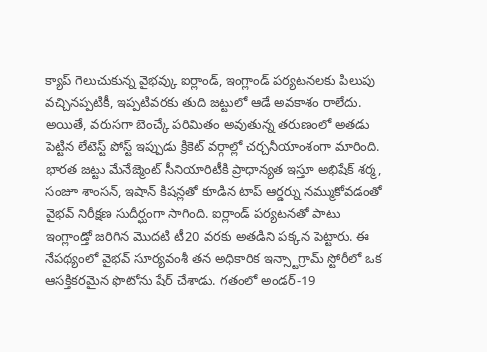క్యాప్ గెలుచుకున్న వైభవ్కు ఐర్లాండ్, ఇంగ్లాండ్ పర్యటనలకు పిలుపు వచ్చినప్పటికీ, ఇప్పటివరకు తుది జట్టులో ఆడే అవకాశం రాలేదు. అయితే, వరుసగా బెంచ్కే పరిమితం అవుతున్న తరుణంలో అతడు పెట్టిన లేటెస్ట్ పోస్ట్ ఇప్పుడు క్రికెట్ వర్గాల్లో చర్చనీయాంశంగా మారింది.
భారత జట్టు మేనేజ్మెంట్ సీనియారిటీకి ప్రాధాన్యత ఇస్తూ అభిషేక్ శర్మ, సంజూ శాంసన్, ఇషాన్ కిషన్లతో కూడిన టాప్ ఆర్డర్ను నమ్ముకోవడంతో వైభవ్ నిరీక్షణ సుదీర్ఘంగా సాగింది. ఐర్లాండ్ పర్యటనతో పాటు ఇంగ్లాండ్తో జరిగిన మొదటి టీ20 వరకు అతడిని పక్కన పెట్టారు. ఈ నేపథ్యంలో వైభవ్ సూర్యవంశీ తన అధికారిక ఇన్స్టాగ్రామ్ స్టోరీలో ఒక ఆసక్తికరమైన ఫొటోను షేర్ చేశాడు. గతంలో అండర్-19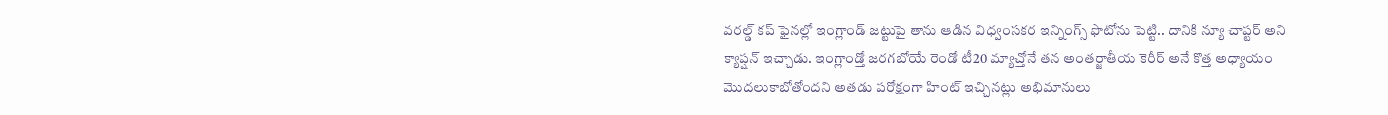వరల్డ్ కప్ ఫైనల్లో ఇంగ్లాండ్ జట్టుపై తాను ఆడిన విధ్వంసకర ఇన్నింగ్స్ ఫొటోను పెట్టి.. దానికి న్యూ చాప్టర్ అని క్యాప్షన్ ఇచ్చాడు. ఇంగ్లాండ్తో జరగబోయే రెండో టీ20 మ్యాచ్తోనే తన అంతర్జాతీయ కెరీర్ అనే కొత్త అధ్యాయం మొదలుకాబోతోందని అతడు పరోక్షంగా హింట్ ఇచ్చినట్లు అభిమానులు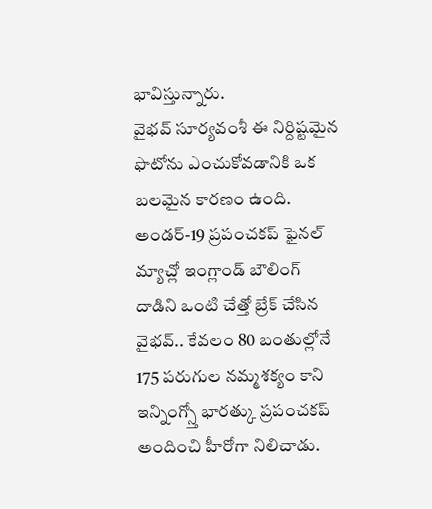భావిస్తున్నారు.
వైభవ్ సూర్యవంశీ ఈ నిర్దిష్టమైన ఫొటోను ఎంచుకోవడానికి ఒక బలమైన కారణం ఉంది. అండర్-19 ప్రపంచకప్ ఫైనల్ మ్యాచ్లో ఇంగ్లాండ్ బౌలింగ్ దాడిని ఒంటి చేత్తో బ్రేక్ చేసిన వైభవ్.. కేవలం 80 బంతుల్లోనే 175 పరుగుల నమ్మశక్యం కాని ఇన్నింగ్స్తో భారత్కు ప్రపంచకప్ అందించి హీరోగా నిలిచాడు.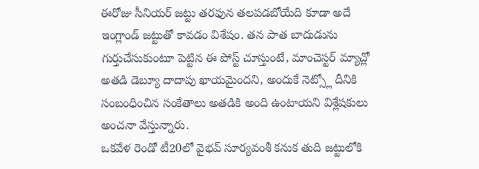ఈరోజు సీనియర్ జట్టు తరఫున తలపడబోయేది కూడా అదే ఇంగ్లాండ్ జట్టుతో కావడం విశేషం. తన పాత బాదుడును గుర్తుచేసుకుంటూ పెట్టిన ఈ పోస్ట్ చూస్తుంటే, మాంచెస్టర్ మ్యాచ్లో అతడి డెబ్యూ దాదాపు ఖాయమైందని, అందుకే నెట్స్లో దీనికి సంబంధించిన సంకేతాలు అతడికి అంది ఉంటాయని విశ్లేషకులు అంచనా వేస్తున్నారు.
ఒకవేళ రెండో టీ20లో వైభవ్ సూర్యవంశీ కనుక తుది జట్టులోకి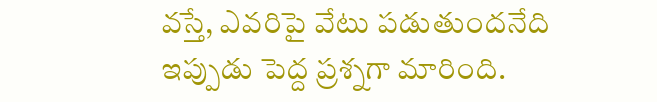వస్తే, ఎవరిపై వేటు పడుతుందనేది ఇప్పుడు పెద్ద ప్రశ్నగా మారింది.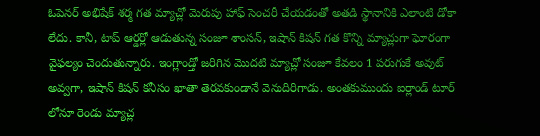ఓపెనర్ అభిషేక్ శర్మ గత మ్యాచ్లో మెరుపు హాఫ్ సెంచరీ చేయడంతో అతడి స్థానానికి ఎలాంటి డోకా లేదు. కానీ, టాప్ ఆర్డర్లో ఆడుతున్న సంజూ శాంసన్, ఇషాన్ కిషన్ గత కొన్ని మ్యాచ్లుగా ఘోరంగా వైఫల్యం చెందుతున్నారు. ఇంగ్లాండ్తో జరిగిన మొదటి మ్యాచ్లో సంజూ కేవలం 1 పరుగుకే అవుట్ అవ్వగా, ఇషాన్ కిషన్ కనీసం ఖాతా తెరవకుండానే వెనుదిరిగాడు. అంతకుముందు ఐర్లాండ్ టూర్ లోనూ రెండు మ్యాచ్ల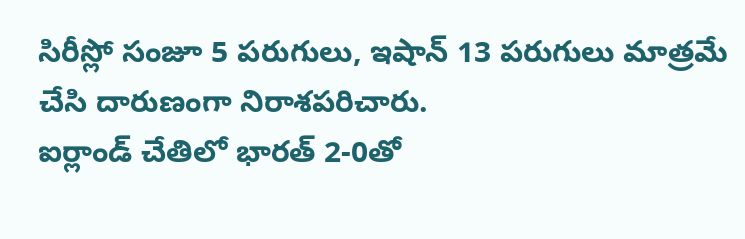సిరీస్లో సంజూ 5 పరుగులు, ఇషాన్ 13 పరుగులు మాత్రమే చేసి దారుణంగా నిరాశపరిచారు.
ఐర్లాండ్ చేతిలో భారత్ 2-0తో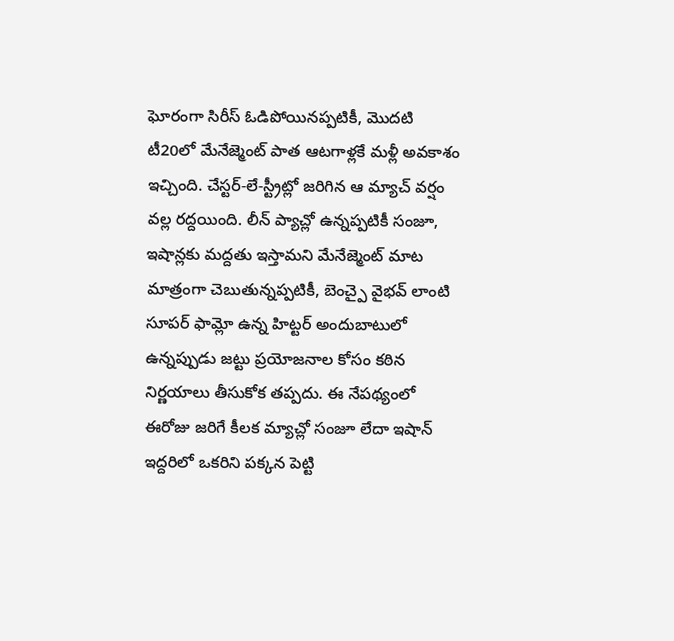ఘోరంగా సిరీస్ ఓడిపోయినప్పటికీ, మొదటి టీ20లో మేనేజ్మెంట్ పాత ఆటగాళ్లకే మళ్లీ అవకాశం ఇచ్చింది. చేస్టర్-లే-స్ట్రీట్లో జరిగిన ఆ మ్యాచ్ వర్షం వల్ల రద్దయింది. లీన్ ప్యాచ్లో ఉన్నప్పటికీ సంజూ, ఇషాన్లకు మద్దతు ఇస్తామని మేనేజ్మెంట్ మాట మాత్రంగా చెబుతున్నప్పటికీ, బెంచ్పై వైభవ్ లాంటి సూపర్ ఫామ్లో ఉన్న హిట్టర్ అందుబాటులో ఉన్నప్పుడు జట్టు ప్రయోజనాల కోసం కఠిన నిర్ణయాలు తీసుకోక తప్పదు. ఈ నేపథ్యంలో ఈరోజు జరిగే కీలక మ్యాచ్లో సంజూ లేదా ఇషాన్ ఇద్దరిలో ఒకరిని పక్కన పెట్టి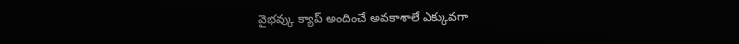వైభవ్కు క్యాప్ అందించే అవకాశాలే ఎక్కువగా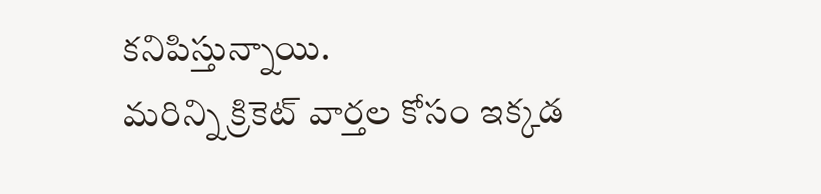కనిపిస్తున్నాయి.
మరిన్ని క్రికెట్ వార్తల కోసం ఇక్కడ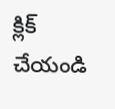క్లిక్ చేయండి